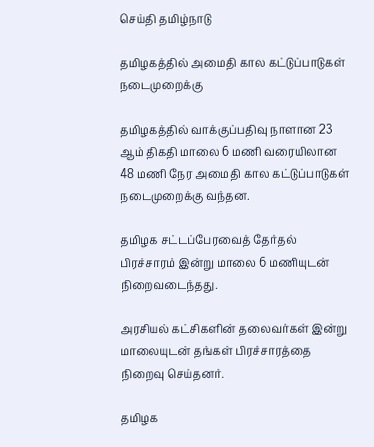செய்தி தமிழ்நாடு

தமிழகத்தில் அமைதி கால கட்டுப்பாடுகள் நடைமுறைக்கு

தமிழகத்தில் வாக்குப்பதிவு நாளான 23 ஆம் திகதி மாலை 6 மணி வரையிலான 48 மணி நேர அமைதி கால கட்டுப்பாடுகள் நடைமுறைக்கு வந்தன.

தமிழக சட்டப்பேரவைத் தேர்தல் பிரச்சாரம் இன்று மாலை 6 மணியுடன் நிறைவடைந்தது.

அரசியல் கட்சிகளின் தலைவர்கள் இன்று மாலையுடன் தங்கள் பிரச்சாரத்தை நிறைவு செய்தனர்.

தமிழக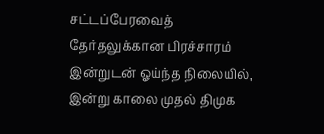சட்டப்பேரவைத் தேர்தலுக்கான பிரச்சாரம் இன்றுடன் ஓய்ந்த நிலையில், இன்று காலை முதல் திமுக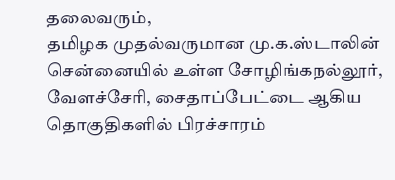தலைவரும்,
தமிழக முதல்வருமான மு.க.ஸ்டாலின் சென்னையில் உள்ள சோழிங்கநல்லூர், வேளச்சேரி, சைதாப்பேட்டை ஆகிய தொகுதிகளில் பிரச்சாரம்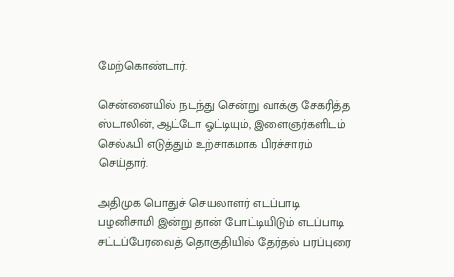மேற்கொண்டார்.

சென்னையில் நடந்து சென்று வாக்கு சேகரித்த ஸ்டாலின், ஆட்டோ ஓட்டியும், இளைஞர்களிடம் செல்ஃபி எடுத்தும் உற்சாகமாக பிரச்சாரம் செய்தார்.

அதிமுக பொதுச் செயலாளர் எடப்பாடி பழனிசாமி இன்று தான் போட்டியிடும் எடப்பாடி சட்டப்பேரவைத் தொகுதியில் தேர்தல் பரப்புரை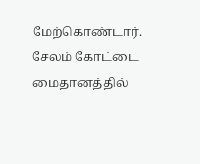மேற்கொண்டார்.
சேலம் கோட்டை மைதானத்தில்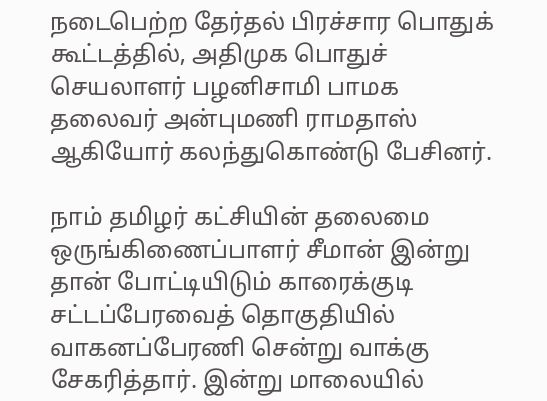நடைபெற்ற தேர்தல் பிரச்சார பொதுக் கூட்டத்தில், அதிமுக பொதுச் செயலாளர் பழனிசாமி பாமக தலைவர் அன்புமணி ராமதாஸ் ஆகியோர் கலந்துகொண்டு பேசினர்.

நாம் தமிழர் கட்சியின் தலைமை ஒருங்கிணைப்பாளர் சீமான் இன்று தான் போட்டியிடும் காரைக்குடி சட்டப்பேரவைத் தொகுதியில்
வாகனப்பேரணி சென்று வாக்கு சேகரித்தார். இன்று மாலையில்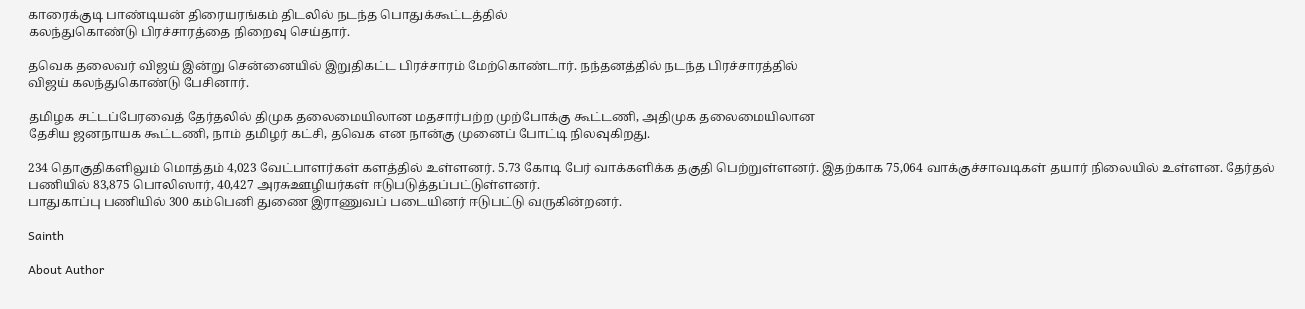காரைக்குடி பாண்டியன் திரையரங்கம் திடலில் நடந்த பொதுக்கூட்டத்தில்
கலந்துகொண்டு பிரச்சாரத்தை நிறைவு செய்தார்.

தவெக தலைவர் விஜய் இன்று சென்னையில் இறுதிகட்ட பிரச்சாரம் மேற்கொண்டார். நந்தனத்தில் நடந்த பிரச்சாரத்தில்
விஜய் கலந்துகொண்டு பேசினார்.

தமிழக சட்டப்பேரவைத் தேர்தலில் திமுக தலைமையிலான மதசார்பற்ற முற்போக்கு கூட்டணி, அதிமுக தலைமையிலான
தேசிய ஜனநாயக கூட்டணி, நாம் தமிழர் கட்சி, தவெக என நான்கு முனைப் போட்டி நிலவுகிறது.

234 தொகுதிகளிலும் மொத்தம் 4,023 வேட்பாளர்கள் களத்தில் உள்ளனர். 5.73 கோடி பேர் வாக்களிக்க தகுதி பெற்றுள்ளனர். இதற்காக 75,064 வாக்குச்சாவடிகள் தயார் நிலையில் உள்ளன. தேர்தல் பணியில் 83,875 பொலிஸார், 40,427 அரசுஊழியர்கள் ஈடுபடுத்தப்பட்டுள்ளனர்.
பாதுகாப்பு பணியில் 300 கம்பெனி துணை இராணுவப் படையினர் ஈடுபட்டு வருகின்றனர்.

Sainth

About Author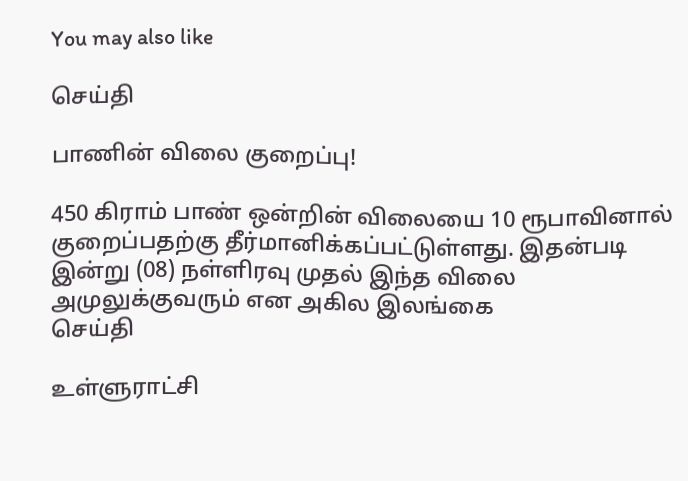You may also like

செய்தி

பாணின் விலை குறைப்பு!

450 கிராம் பாண் ஒன்றின் விலையை 10 ரூபாவினால் குறைப்பதற்கு தீர்மானிக்கப்பட்டுள்ளது. இதன்படி   இன்று (08) நள்ளிரவு முதல் இந்த விலை அமுலுக்குவரும் என அகில இலங்கை
செய்தி

உள்ளுராட்சி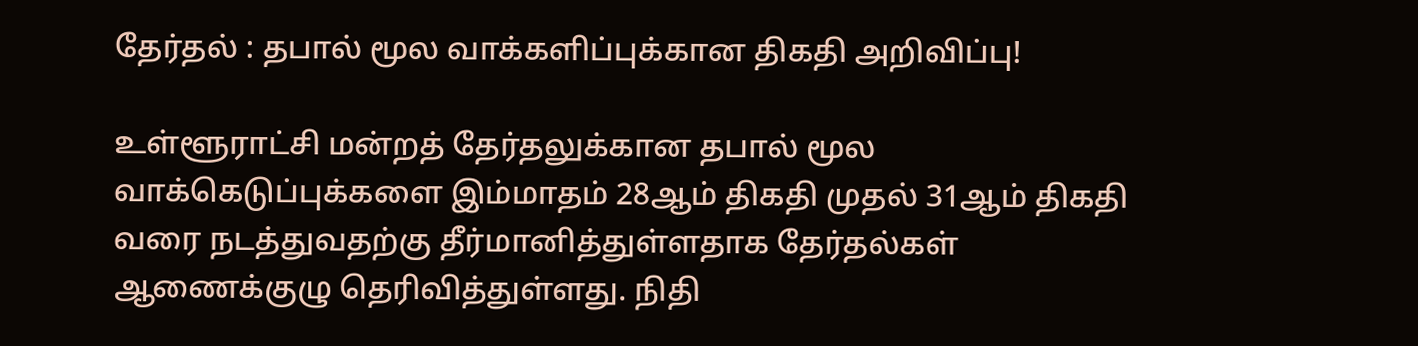தேர்தல் : தபால் மூல வாக்களிப்புக்கான திகதி அறிவிப்பு!

உள்ளூராட்சி மன்றத் தேர்தலுக்கான தபால் மூல வாக்கெடுப்புக்களை இம்மாதம் 28ஆம் திகதி முதல் 31ஆம் திகதி வரை நடத்துவதற்கு தீர்மானித்துள்ளதாக தேர்தல்கள் ஆணைக்குழு தெரிவித்துள்ளது. நிதி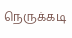நெருக்கடி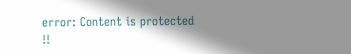error: Content is protected !!